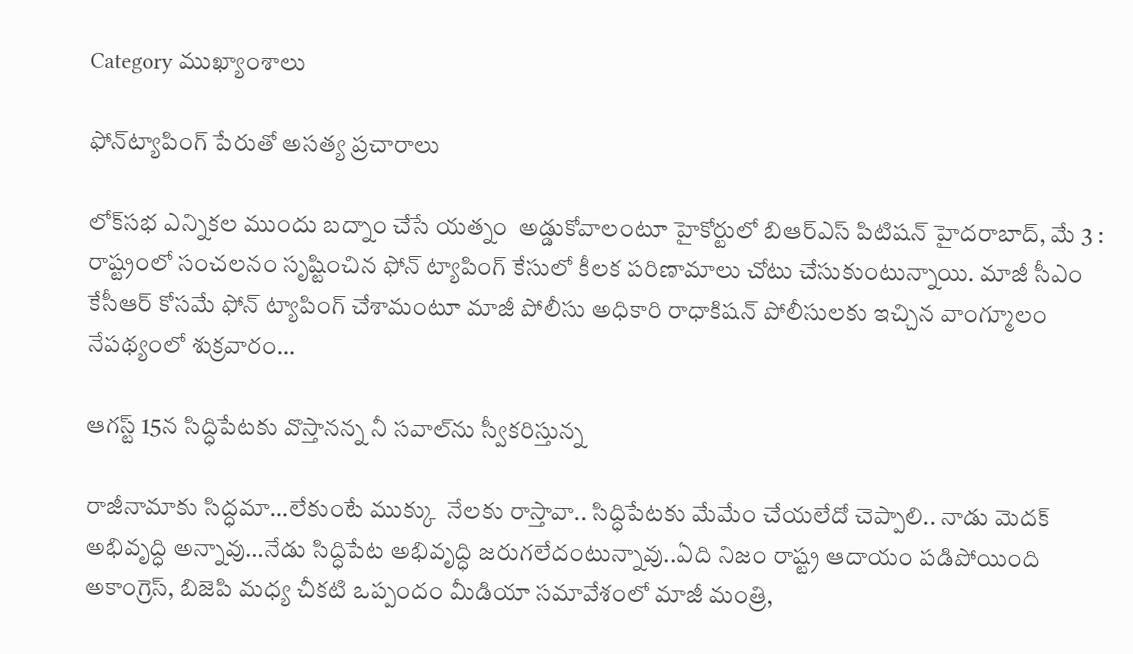Category ముఖ్యాంశాలు

ఫోన్‌ట్యాపింగ్‌ పేరుతో అసత్య ప్రచారాలు

లోక్‌సభ ఎన్నికల ముందు బద్నాం చేసే యత్నం  అడ్డుకోవాలంటూ హైకోర్టులో బిఆర్‌ఎస్‌ పిటిషన్‌ హైదరాబాద్‌, మే 3 : రాష్ట్రంలో సంచలనం సృష్టించిన ఫోన్‌ ట్యాపింగ్‌ కేసులో కీలక పరిణామాలు చోటు చేసుకుంటున్నాయి. మాజీ సీఎం కేసీఆర్‌ కోసమే ఫోన్‌ ట్యాపింగ్‌ చేశామంటూ మాజీ పోలీసు అధికారి రాధాకిషన్‌ పోలీసులకు ఇచ్చిన వాంగ్మూలం నేపథ్యంలో శుక్రవారం…

ఆగస్ట్‌ 15న సిద్ధిపేటకు వొస్తానన్న నీ సవాల్‌ను స్వీకరిస్తున్న

రాజీనామాకు సిద్ధమా…లేకుంటే ముక్కు  నేలకు రాస్తావా.. సిద్ధిపేటకు మేమేం చేయలేదో చెప్పాలి.. నాడు మెదక్‌ అభివృద్ధి అన్నావు…నేడు సిద్ధిపేట అభివృద్ధి జరుగలేదంటున్నావు..ఏది నిజం రాష్ట్ర ఆదాయం పడిపోయింది అకాంగ్రెస్‌, బిజెపి మధ్య చీకటి ఒప్పందం మీడియా సమావేశంలో మాజీ మంత్రి,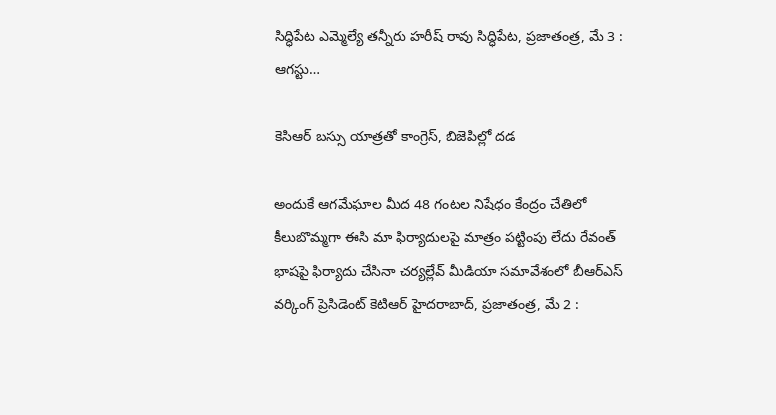సిద్ధిపేట ఎమ్మెల్యే తన్నీరు హరీష్‌ రావు సిద్ధిపేట, ప్రజాతంత్ర, మే 3 : ఆగస్టు…

కెసిఆర్‌ బస్సు యాత్రతో కాంగ్రెస్‌, బిజెపిల్లో దడ

అందుకే ఆగమేఘాల మీద 48 గంటల నిషేధం కేంద్రం చేతిలో కీలుబొమ్మగా ఈసి మా ఫిర్యాదులపై మాత్రం పట్టింపు లేదు రేవంత్‌ భాషపై ఫిర్యాదు చేసినా చర్యల్లేవ్‌ మీడియా సమావేశంలో బీఆర్‌ఎస్‌ వర్కింగ్‌ ప్రెసిడెంట్‌ కెటిఆర్‌ హైదరాబాద్‌, ప్రజాతంత్ర, మే 2 :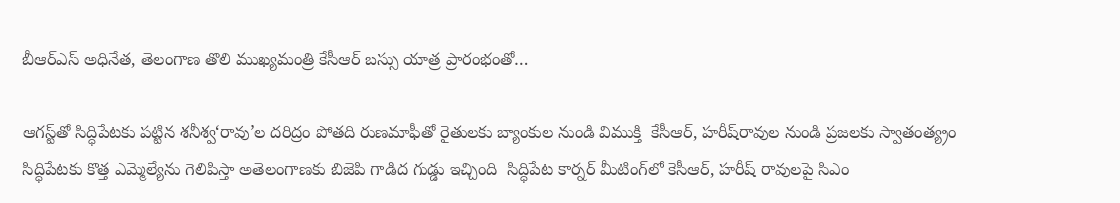బీఆర్‌ఎస్‌ అధినేత, తెలంగాణ తొలి ముఖ్యమంత్రి కేసీఆర్‌ బస్సు యాత్ర ప్రారంభంతో…

ఆగస్ట్‌తో సిద్ధిపేటకు పట్టిన శనీశ్వ‘రావు’ల దరిద్రం పోతది రుణమాఫీతో రైతులకు బ్యాంకుల నుండి విముక్తి  కేసీఆర్‌, హరీష్‌రావుల నుండి ప్రజలకు స్వాతంత్య్రం  సిద్ధిపేటకు కొత్త ఎమ్మెల్యేను గెలిపిస్తా అతెలంగాణకు బిజెపి గాడిద గుడ్డు ఇచ్చింది  సిద్ధిపేట కార్నర్‌ మీటింగ్‌లో కెసీఆర్‌, హరీష్‌ రావులపై సిఎం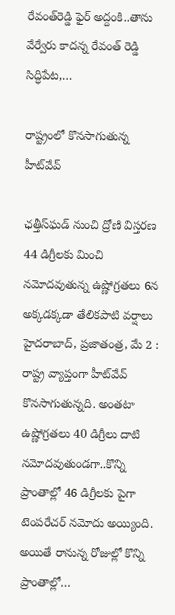రేవంత్‌రెడ్డి ఫైర్‌ అద్దంకి..తాను వేర్వేరు కాదన్న రేవంత్‌ రెడ్డి సిద్ధిపేట,…

రాష్ట్రంలో కొనసాగుతున్న హీట్‌వేవ్‌

ఛత్తీస్‌ఘడ్‌ నుంచి ద్రోణి విస్తరణ 44 డిగ్రీలకు మించి నమోదవుతున్న ఉష్ణోగ్రతలు 6న అక్కడక్కడా తేలికపాటి వర్షాలు హైదరాబాద్‌, ప్రజాతంత్ర, మే 2 : రాష్ట్ర వ్యాప్తంగా హీట్‌వేవ్‌ కొనసాగుతున్నది. అంతటా ఉష్ణోగ్రతలు 40 డిగ్రీలు దాటి నమోదవుతుండగా..కొన్ని ప్రాంతాల్లో 46 డిగ్రీలకు పైగా టెంపరేచర్‌ నమోదు అయ్యింది. అయితే రానున్న రోజుల్లో కొన్ని ప్రాంతాల్లో…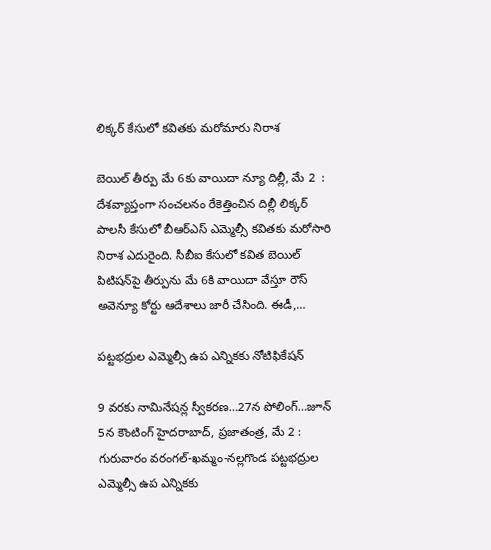లిక్కర్‌ కేసులో కవితకు మరోమారు నిరాశ

బెయిల్‌ తీర్పు మే 6కు వాయిదా న్యూ దిల్లీ, మే 2  : దేశవ్యాప్తంగా సంచలనం రేకెత్తించిన దిల్లీ లిక్కర్‌ పాలసీ కేసులో బీఆర్‌ఎస్‌ ఎమ్మెల్సీ కవితకు మరోసారి నిరాశ ఎదురైంది. సీబీఐ కేసులో కవిత బెయిల్‌ పిటిషన్‌పై తీర్పును మే 6కి వాయిదా వేస్తూ రౌస్‌ అవెన్యూ కోర్టు ఆదేశాలు జారీ చేసింది. ఈడీ,…

పట్టభద్రుల ఎమ్మెల్సీ ఉప ఎన్నికకు నోటిఫికేషన్‌

9 వరకు నామినేషన్ల స్వీకరణ…27న పోలింగ్‌…జూన్‌ 5న కౌంటింగ్‌ హైదరాబాద్‌, ప్రజాతంత్ర, మే 2 : గురువారం వరంగల్‌-ఖమ్మం-నల్లగొండ పట్టభద్రుల ఎమ్మెల్సీ ఉప ఎన్నికకు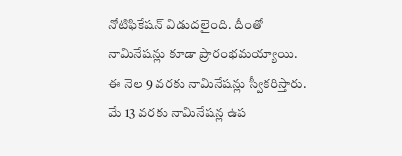నోటిఫికేషన్‌ విడుదలైంది. దీంతో నామినేషన్లు కూడా ప్రారంభమయ్యాయి. ఈ నెల 9 వరకు నామినేషన్లు స్వీకరిస్తారు. మే 13 వరకు నామినేషన్ల ఉప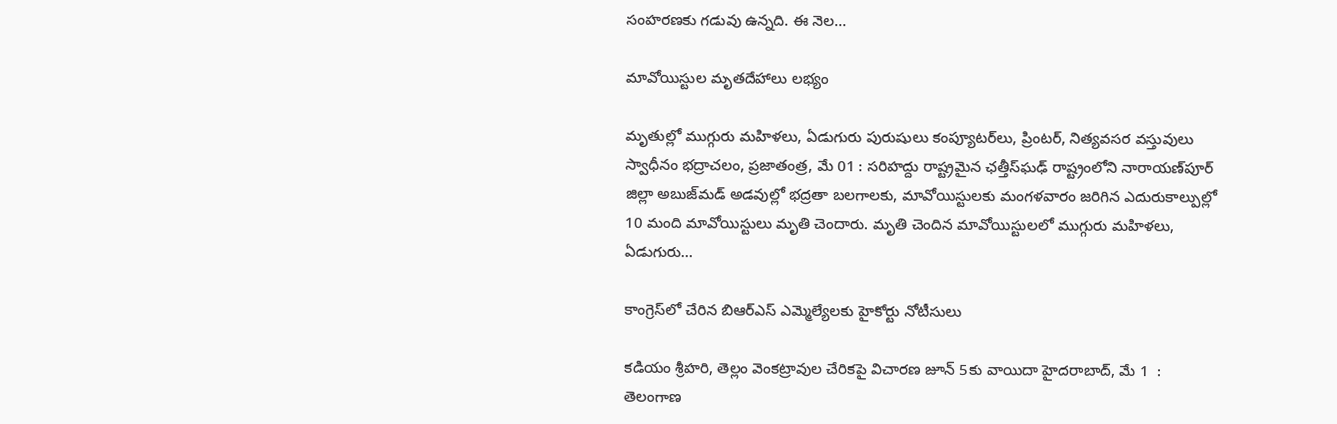సంహరణకు గడువు ఉన్నది. ఈ నెల…

మావోయిస్టుల మృతదేహాలు లభ్యం

మృతుల్లో ముగ్గురు మహిళలు, ఏడుగురు పురుషులు కంప్యూటర్‌లు, ప్రింటర్‌, నిత్యవసర వస్తువులు స్వాధీనం భద్రాచలం, ప్రజాతంత్ర, మే 01 : సరిహద్దు రాష్ట్రమైన ఛత్తీస్‌ఘఢ్‌ రాష్ట్రంలోని నారాయణ్‌పూర్‌ జిల్లా అబుజ్‌మడ్‌ అడవుల్లో భద్రతా బలగాలకు, మావోయిస్టులకు మంగళవారం జరిగిన ఎదురుకాల్పుల్లో 10 మంది మావోయిస్టులు మృతి చెందారు. మృతి చెందిన మావోయిస్టులలో ముగ్గురు మహిళలు, ఏడుగురు…

కాంగ్రెస్‌లో చేరిన బిఆర్‌ఎస్‌ ఎమ్మెల్యేలకు హైకోర్టు నోటీసులు

కడియం శ్రీహరి, తెల్లం వెంకట్రావుల చేరికపై విచారణ జూన్‌ 5కు వాయిదా హైదరాబాద్‌, మే 1  : తెలంగాణ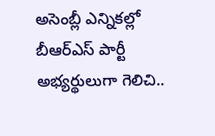అసెంబ్లీ ఎన్నికల్లో బీఆర్‌ఎస్‌ పార్టీ అభ్యర్థులుగా గెలిచి..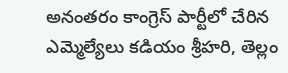అనంతరం కాంగ్రెస్‌ పార్టీలో చేరిన ఎమ్మెల్యేలు కడియం శ్రీహరి, తెల్లం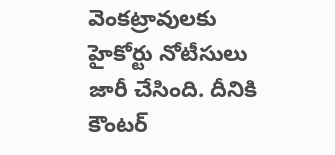వెంకట్రావులకు హైకోర్టు నోటీసులు జారీ చేసింది. దీనికి కౌంటర్‌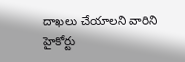దాఖలు చేయాలని వారిని హైకోర్టు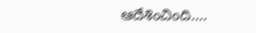ఆదేశించింది.…